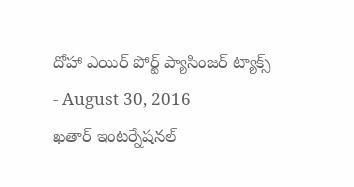దోహా ఎయిర్ పోర్ట్ ప్యాసింజర్ ట్యాక్స్
- August 30, 2016
ఖతార్ ఇంటర్నేషనల్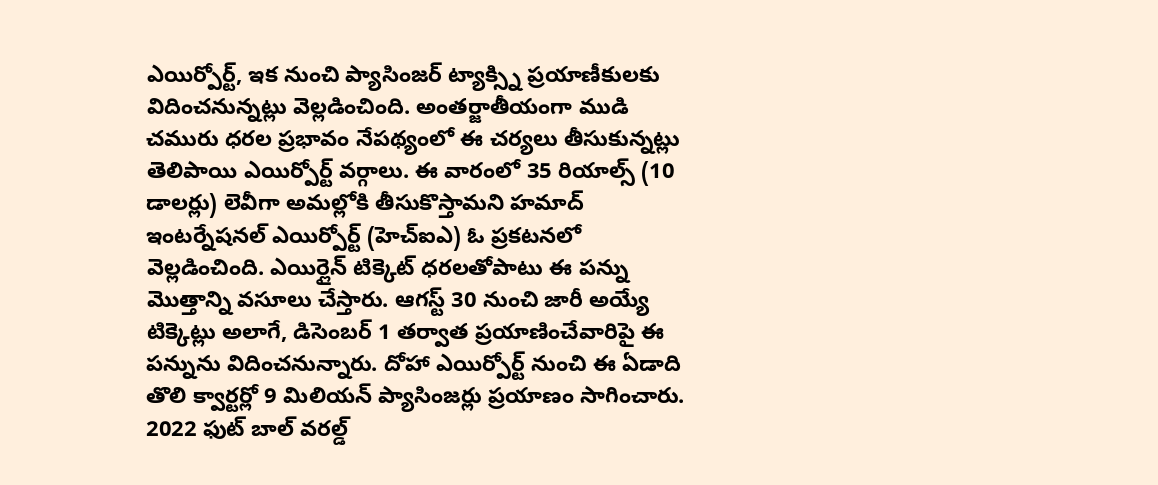ఎయిర్పోర్ట్, ఇక నుంచి ప్యాసింజర్ ట్యాక్స్ని ప్రయాణీకులకు విదించనున్నట్లు వెల్లడించింది. అంతర్జాతీయంగా ముడి చమురు ధరల ప్రభావం నేపథ్యంలో ఈ చర్యలు తీసుకున్నట్లు తెలిపాయి ఎయిర్పోర్ట్ వర్గాలు. ఈ వారంలో 35 రియాల్స్ (10 డాలర్లు) లెవీగా అమల్లోకి తీసుకొస్తామని హమాద్ ఇంటర్నేషనల్ ఎయిర్పోర్ట్ (హెచ్ఐఎ) ఓ ప్రకటనలో వెల్లడించింది. ఎయిర్లైన్ టిక్కెట్ ధరలతోపాటు ఈ పన్ను మొత్తాన్ని వసూలు చేస్తారు. ఆగస్ట్ 30 నుంచి జారీ అయ్యే టిక్కెట్లు అలాగే, డిసెంబర్ 1 తర్వాత ప్రయాణించేవారిపై ఈ పన్నును విదించనున్నారు. దోహా ఎయిర్పోర్ట్ నుంచి ఈ ఏడాది తొలి క్వార్టర్లో 9 మిలియన్ ప్యాసింజర్లు ప్రయాణం సాగించారు. 2022 ఫుట్ బాల్ వరల్డ్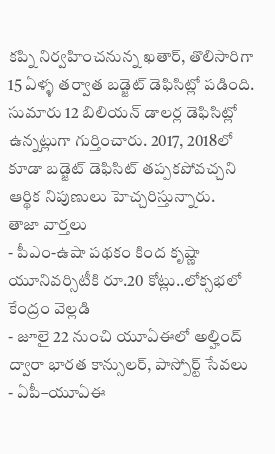కప్ని నిర్వహించనున్న ఖతార్, తొలిసారిగా 15 ఏళ్ళ తర్వాత బడ్జెట్ డెఫిసిట్లో పడింది. సుమారు 12 బిలియన్ డాలర్ల డెఫిసిట్లో ఉన్నట్లుగా గుర్తించారు. 2017, 2018లో కూడా బడ్జెట్ డెఫిసిట్ తప్పకపోవచ్చని ఆర్థిక నిపుణులు హెచ్చరిస్తున్నారు.
తాజా వార్తలు
- పీఎం-ఉషా పథకం కింద కృష్ణా యూనివర్సిటీకి రూ.20 కోట్లు..లోక్సభలో కేంద్రం వెల్లడి
- జూలై 22 నుంచి యూఏఈలో అల్హింద్ ద్వారా భారత కాన్సులర్, పాస్పోర్ట్ సేవలు
- ఏపీ–యూఏఈ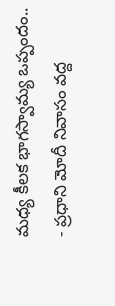మధ్య కీలక భాగస్వామ్య ఒప్పందం..
- ప్రధాని మోదీ నివాసం వద్ద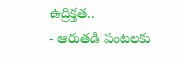ఉద్రిక్తత..
- ఆరుతడి పంటలకు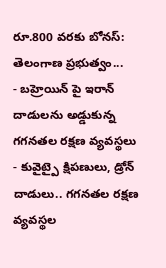రూ.800 వరకు బోనస్: తెలంగాణ ప్రభుత్వం...
- బహ్రెయిన్ పై ఇరాన్ దాడులను అడ్డుకున్న గగనతల రక్షణ వ్యవస్థలు
- కువైట్పై క్షిపణులు, డ్రోన్ దాడులు.. గగనతల రక్షణ వ్యవస్థల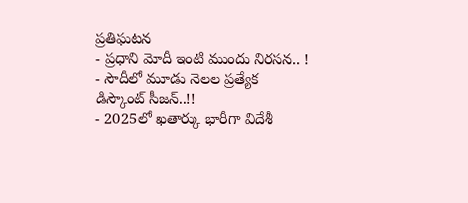ప్రతిఘటన
- ప్రధాని మోదీ ఇంటి ముందు నిరసన.. !
- సౌదీలో మూడు నెలల ప్రత్యేక డిస్కౌంట్ సీజన్..!!
- 2025లో ఖతార్కు భారీగా విదేశీ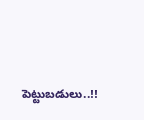పెట్టుబడులు..!!